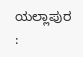ಯಲ್ಲಾಪುರ :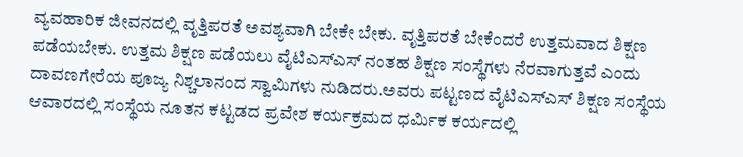ವ್ಯವಹಾರಿಕ ಜೀವನದಲ್ಲಿ ವೃತ್ತಿಪರತೆ ಅವಶ್ಯವಾಗಿ ಬೇಕೇ ಬೇಕು. ವೃತ್ತಿಪರತೆ ಬೇಕೆಂದರೆ ಉತ್ತಮವಾದ ಶಿಕ್ಷಣ ಪಡೆಯಬೇಕು. ಉತ್ತಮ ಶಿಕ್ಷಣ ಪಡೆಯಲು ವೈಟಿಎಸ್ಎಸ್ ನಂತಹ ಶಿಕ್ಷಣ ಸಂಸ್ಥೆಗಳು ನೆರವಾಗುತ್ತವೆ ಎಂದು ದಾವಣಗೇರೆಯ ಪೂಜ್ಯ ನಿಶ್ಚಲಾನಂದ ಸ್ವಾಮಿಗಳು ನುಡಿದರು.ಅವರು ಪಟ್ಟಣದ ವೈಟಿಎಸ್ಎಸ್ ಶಿಕ್ಷಣ ಸಂಸ್ಥೆಯ ಆವಾರದಲ್ಲಿ ಸಂಸ್ಥೆಯ ನೂತನ ಕಟ್ಟಡದ ಪ್ರವೇಶ ಕರ್ಯಕ್ರಮದ ಧರ್ಮಿಕ ಕರ್ಯದಲ್ಲಿ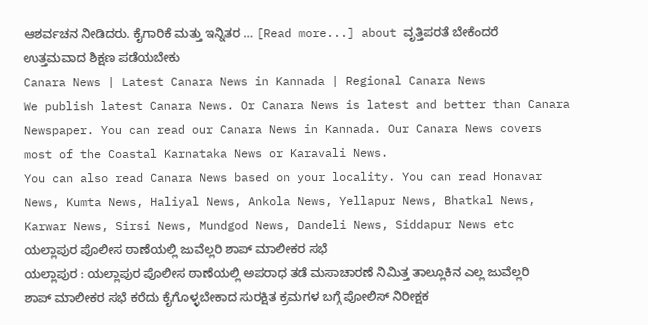ಆಶರ್ವಚನ ನೀಡಿದರು. ಕೈಗಾರಿಕೆ ಮತ್ತು ಇನ್ನಿತರ … [Read more...] about ವೃತ್ತಿಪರತೆ ಬೇಕೆಂದರೆ ಉತ್ತಮವಾದ ಶಿಕ್ಷಣ ಪಡೆಯಬೇಕು
Canara News | Latest Canara News in Kannada | Regional Canara News
We publish latest Canara News. Or Canara News is latest and better than Canara Newspaper. You can read our Canara News in Kannada. Our Canara News covers most of the Coastal Karnataka News or Karavali News.
You can also read Canara News based on your locality. You can read Honavar News, Kumta News, Haliyal News, Ankola News, Yellapur News, Bhatkal News, Karwar News, Sirsi News, Mundgod News, Dandeli News, Siddapur News etc
ಯಲ್ಲಾಪುರ ಪೊಲೀಸ ಠಾಣೆಯಲ್ಲಿ ಜುವೆಲ್ಲರಿ ಶಾಪ್ ಮಾಲೀಕರ ಸಭೆ
ಯಲ್ಲಾಪುರ : ಯಲ್ಲಾಪುರ ಪೊಲೀಸ ಠಾಣೆಯಲ್ಲಿ ಅಪರಾಧ ತಡೆ ಮಸಾಚಾರಣೆ ನಿಮಿತ್ತ ತಾಲ್ಲೂಕಿನ ಎಲ್ಲ ಜುವೆಲ್ಲರಿ ಶಾಪ್ ಮಾಲೀಕರ ಸಭೆ ಕರೆದು ಕೈಗೊಳ್ಳಬೇಕಾದ ಸುರಕ್ಷಿತ ಕ್ರಮಗಳ ಬಗ್ಗೆ ಪೋಲಿಸ್ ನಿರೀಕ್ಷಕ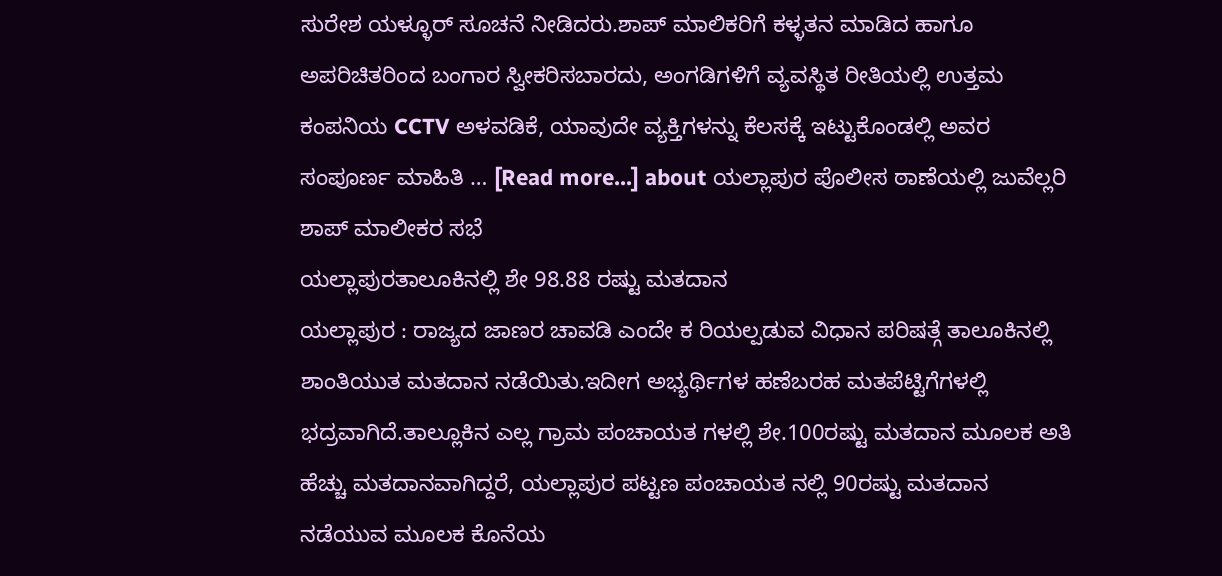ಸುರೇಶ ಯಳ್ಳೂರ್ ಸೂಚನೆ ನೀಡಿದರು.ಶಾಪ್ ಮಾಲಿಕರಿಗೆ ಕಳ್ಳತನ ಮಾಡಿದ ಹಾಗೂ ಅಪರಿಚಿತರಿಂದ ಬಂಗಾರ ಸ್ವೀಕರಿಸಬಾರದು, ಅಂಗಡಿಗಳಿಗೆ ವ್ಯವಸ್ಥಿತ ರೀತಿಯಲ್ಲಿ ಉತ್ತಮ ಕಂಪನಿಯ CCTV ಅಳವಡಿಕೆ, ಯಾವುದೇ ವ್ಯಕ್ತಿಗಳನ್ನು ಕೆಲಸಕ್ಕೆ ಇಟ್ಟುಕೊಂಡಲ್ಲಿ ಅವರ ಸಂಪೂರ್ಣ ಮಾಹಿತಿ … [Read more...] about ಯಲ್ಲಾಪುರ ಪೊಲೀಸ ಠಾಣೆಯಲ್ಲಿ ಜುವೆಲ್ಲರಿ ಶಾಪ್ ಮಾಲೀಕರ ಸಭೆ
ಯಲ್ಲಾಪುರತಾಲೂಕಿನಲ್ಲಿ ಶೇ 98.88 ರಷ್ಟು ಮತದಾನ
ಯಲ್ಲಾಪುರ : ರಾಜ್ಯದ ಜಾಣರ ಚಾವಡಿ ಎಂದೇ ಕ ರಿಯಲ್ಪಡುವ ವಿಧಾನ ಪರಿಷತ್ಗೆ ತಾಲೂಕಿನಲ್ಲಿ ಶಾಂತಿಯುತ ಮತದಾನ ನಡೆಯಿತು.ಇದೀಗ ಅಭ್ಯರ್ಥಿಗಳ ಹಣೆಬರಹ ಮತಪೆಟ್ಟಿಗೆಗಳಲ್ಲಿ ಭದ್ರವಾಗಿದೆ.ತಾಲ್ಲೂಕಿನ ಎಲ್ಲ ಗ್ರಾಮ ಪಂಚಾಯತ ಗಳಲ್ಲಿ ಶೇ.100ರಷ್ಟು ಮತದಾನ ಮೂಲಕ ಅತಿ ಹೆಚ್ಚು ಮತದಾನವಾಗಿದ್ದರೆ, ಯಲ್ಲಾಪುರ ಪಟ್ಟಣ ಪಂಚಾಯತ ನಲ್ಲಿ 90ರಷ್ಟು ಮತದಾನ ನಡೆಯುವ ಮೂಲಕ ಕೊನೆಯ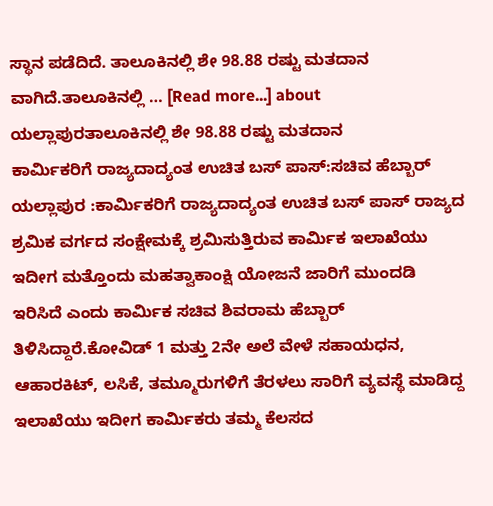ಸ್ಥಾನ ಪಡೆದಿದೆ. ತಾಲೂಕಿನಲ್ಲಿ ಶೇ 98.88 ರಷ್ಟು ಮತದಾನ ವಾಗಿದೆ.ತಾಲೂಕಿನಲ್ಲಿ … [Read more...] about ಯಲ್ಲಾಪುರತಾಲೂಕಿನಲ್ಲಿ ಶೇ 98.88 ರಷ್ಟು ಮತದಾನ
ಕಾರ್ಮಿಕರಿಗೆ ರಾಜ್ಯದಾದ್ಯಂತ ಉಚಿತ ಬಸ್ ಪಾಸ್:ಸಚಿವ ಹೆಬ್ಬಾರ್
ಯಲ್ಲಾಪುರ :ಕಾರ್ಮಿಕರಿಗೆ ರಾಜ್ಯದಾದ್ಯಂತ ಉಚಿತ ಬಸ್ ಪಾಸ್ ರಾಜ್ಯದ ಶ್ರಮಿಕ ವರ್ಗದ ಸಂಕ್ಷೇಮಕ್ಕೆ ಶ್ರಮಿಸುತ್ತಿರುವ ಕಾರ್ಮಿಕ ಇಲಾಖೆಯು ಇದೀಗ ಮತ್ತೊಂದು ಮಹತ್ವಾಕಾಂಕ್ಷಿ ಯೋಜನೆ ಜಾರಿಗೆ ಮುಂದಡಿ ಇರಿಸಿದೆ ಎಂದು ಕಾರ್ಮಿಕ ಸಚಿವ ಶಿವರಾಮ ಹೆಬ್ಬಾರ್ ತಿಳಿಸಿದ್ದಾರೆ.ಕೋವಿಡ್ 1 ಮತ್ತು 2ನೇ ಅಲೆ ವೇಳೆ ಸಹಾಯಧನ, ಆಹಾರಕಿಟ್, ಲಸಿಕೆ, ತಮ್ಮೂರುಗಳಿಗೆ ತೆರಳಲು ಸಾರಿಗೆ ವ್ಯವಸ್ಥೆ ಮಾಡಿದ್ದ ಇಲಾಖೆಯು ಇದೀಗ ಕಾರ್ಮಿಕರು ತಮ್ಮ ಕೆಲಸದ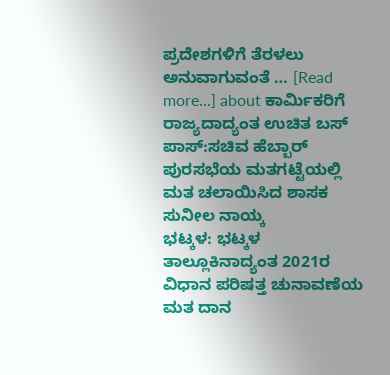ಪ್ರದೇಶಗಳಿಗೆ ತೆರಳಲು ಅನುವಾಗುವಂತೆ … [Read more...] about ಕಾರ್ಮಿಕರಿಗೆ ರಾಜ್ಯದಾದ್ಯಂತ ಉಚಿತ ಬಸ್ ಪಾಸ್:ಸಚಿವ ಹೆಬ್ಬಾರ್
ಪುರಸಭೆಯ ಮತಗಟ್ಟೆಯಲ್ಲಿ ಮತ ಚಲಾಯಿಸಿದ ಶಾಸಕ ಸುನೀಲ ನಾಯ್ಕ
ಭಟ್ಕಳ: ಭಟ್ಕಳ ತಾಲ್ಲೂಕಿನಾದ್ಯಂತ 2021ರ ವಿಧಾನ ಪರಿಷತ್ತ ಚುನಾವಣೆಯ ಮತ ದಾನ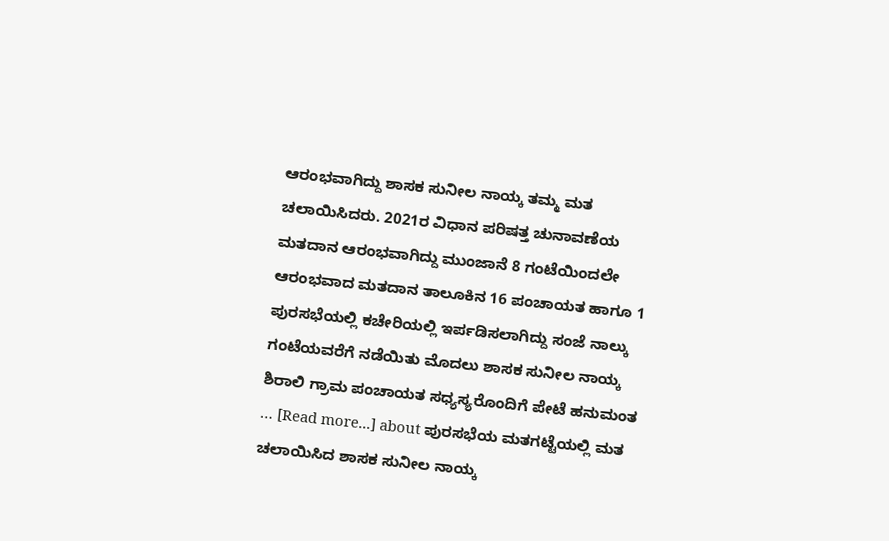ಆರಂಭವಾಗಿದ್ದು ಶಾಸಕ ಸುನೀಲ ನಾಯ್ಕ ತಮ್ಮ ಮತ ಚಲಾಯಿಸಿದರು. 2021ರ ವಿಧಾನ ಪರಿಷತ್ತ ಚುನಾವಣೆಯ ಮತದಾನ ಆರಂಭವಾಗಿದ್ದು ಮುಂಜಾನೆ 8 ಗಂಟೆಯಿಂದಲೇ ಆರಂಭವಾದ ಮತದಾನ ತಾಲೂಕಿನ 16 ಪಂಚಾಯತ ಹಾಗೂ 1 ಪುರಸಭೆಯಲ್ಲಿ ಕಚೇರಿಯಲ್ಲಿ ಇರ್ಪಡಿಸಲಾಗಿದ್ದು ಸಂಜೆ ನಾಲ್ಕು ಗಂಟೆಯವರೆಗೆ ನಡೆಯಿತು ಮೊದಲು ಶಾಸಕ ಸುನೀಲ ನಾಯ್ಕ ಶಿರಾಲಿ ಗ್ರಾಮ ಪಂಚಾಯತ ಸಧ್ಯಸ್ಯರೊಂದಿಗೆ ಪೇಟೆ ಹನುಮಂತ … [Read more...] about ಪುರಸಭೆಯ ಮತಗಟ್ಟೆಯಲ್ಲಿ ಮತ ಚಲಾಯಿಸಿದ ಶಾಸಕ ಸುನೀಲ ನಾಯ್ಕ